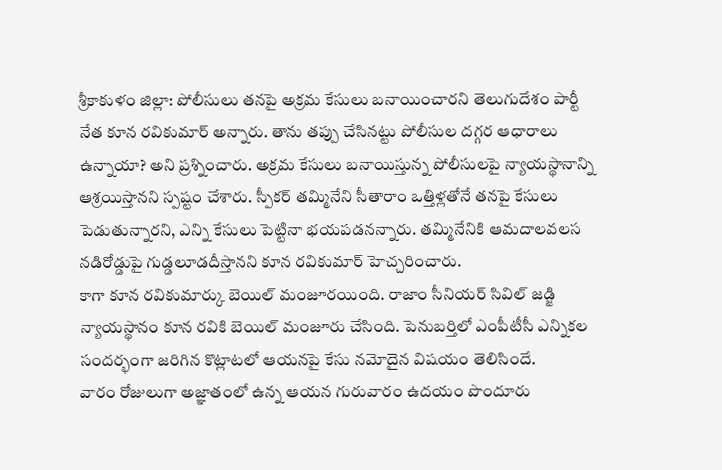శ్రీకాకుళం జిల్లా: పోలీసులు తనపై అక్రమ కేసులు బనాయించారని తెలుగుదేశం పార్టీ నేత కూన రవికుమార్ అన్నారు. తాను తప్పు చేసినట్టు పోలీసుల దగ్గర ఆధారాలు ఉన్నాయా? అని ప్రశ్నించారు. అక్రమ కేసులు బనాయిస్తున్న పోలీసులపై న్యాయస్థానాన్ని ఆశ్రయిస్తానని స్పష్టం చేశారు. స్పీకర్ తమ్మినేని సీతారాం ఒత్తిళ్లతోనే తనపై కేసులు పెడుతున్నారని, ఎన్ని కేసులు పెట్టినా భయపడనన్నారు. తమ్మినేనికి ఆమదాలవలస నడిరోడ్డుపై గుడ్డలూడదీస్తానని కూన రవికుమార్ హెచ్చరించారు.
కాగా కూన రవికుమార్కు బెయిల్ మంజూరయింది. రాజాం సీనియర్ సివిల్ జడ్జి న్యాయస్థానం కూన రవికి బెయిల్ మంజూరు చేసింది. పెనుబర్తిలో ఎంపీటీసీ ఎన్నికల సందర్భంగా జరిగిన కొట్లాటలో ఆయనపై కేసు నమోదైన విషయం తెలిసిందే.
వారం రోజులుగా అజ్ఞాతంలో ఉన్న ఆయన గురువారం ఉదయం పొందూరు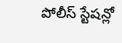పోలీస్ స్టేషన్లో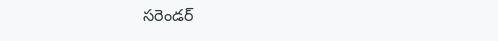సరెండర్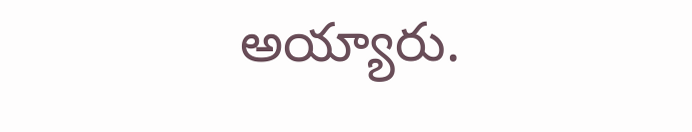అయ్యారు.